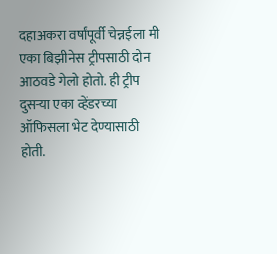दहाअकरा वर्षांपूर्वी चेन्नईला मी एका बिझीनेस ट्रीपसाठी दोन आठवडे गेलो होतो. ही ट्रीप दुसऱ्या एका व्हेंडरच्या ऑफिसला भेट देण्यासाठी होती.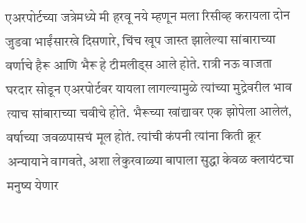एअरपोर्टच्या जत्रेमध्ये मी हरवू नये म्हणून मला रिसीव्ह करायला दोन जुडवा भाईंसारखे दिसणारे, चिंच खूप जास्त झालेल्या सांबाराच्या वर्णाचे हैरू आणि भैरू हे टीमलीड्स आले होते. रात्री नऊ वाजता घरदार सोडून एअरपोर्टवर यायला लागल्यामुळे त्यांच्या मुद्रेवरील भाव त्याच सांबाराच्या चवीचे होते. भैरूच्या खांद्यावर एक झोपेला आलेलं, वर्षाच्या जवळपासचं मूल होतं. त्यांची कंपनी त्यांना किती क्रूर अन्यायाने वागवते, अशा लेकुरवाळ्या बापाला सुद्धा केवळ क्लायंटचा मनुष्य येणार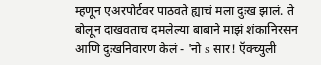म्हणून एअरपोर्टवर पाठवते ह्याचं मला दुःख झालं. ते बोलून दाखवताच दमलेल्या बाबाने माझं शंकानिरसन आणि दुःखनिवारण केलं - 'नो s सार! ऍक्च्युली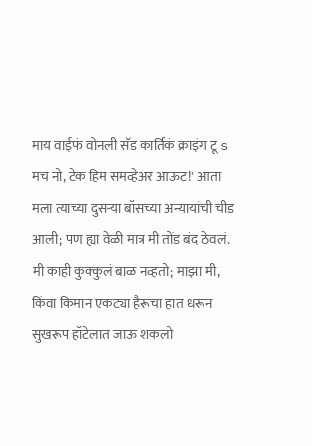माय वाईफं वोनली सॅड कार्तिकं क्राइंग टू s मच नो, टेक हिम समव्हेअर आऊट!' आता मला त्याच्या दुसऱ्या बॉसच्या अन्यायांची चीड आली; पण ह्या वेळी मात्र मी तोंड बंद ठेवलं. मी काही कुक्कुलं बाळ नव्हतो; माझा मी, किंवा किमान एकट्या हैरूचा हात धरून सुखरूप हॉटेलात जाऊ शकलो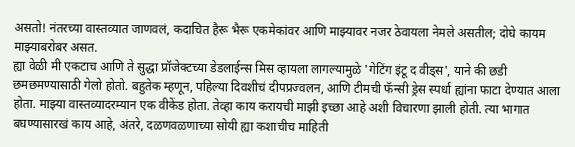असतो! नंतरच्या वास्तव्यात जाणवलं, कदाचित हैरू भैरू एकमेकांवर आणि माझ्यावर नजर ठेवायला नेमले असतील; दोघे कायम माझ्याबरोबर असत.
ह्या वेळी मी एकटाच आणि ते सुद्धा प्रॉजेक्टच्या डेडलाईन्स मिस व्हायला लागल्यामुळे 'गेटिंग इंटू द वीड्स', याने की छडी छमछमण्यासाठी गेलो होतो. बहुतेक म्हणून, पहिल्या दिवशीचं दीपप्रज्वलन, आणि टीमची फॅन्सी ड्रेस स्पर्धा ह्यांना फाटा देण्यात आला होता. माझ्या वास्तव्यादरम्यान एक वीकेंड होता. तेव्हा काय करायची माझी इच्छा आहे अशी विचारणा झाली होती. त्या भागात बघण्यासारखं काय आहे, अंतरे, दळणवळणाच्या सोयी ह्या कशाचीच माहिती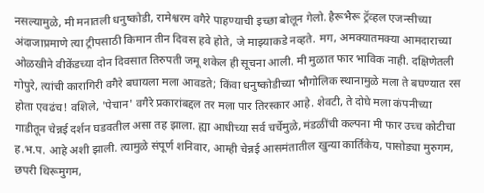नसल्यामुळे, मी मनातली धनुष्कोडी, रामेश्वरम वगैरे पाहण्याची इच्छा बोलून गेलो. हैरूभैरू ट्रॅव्हल एजन्सीच्या अंदाजाप्रमाणे त्या ट्रीपसाठी किमान तीन दिवस हवे होते, जे माझ्याकडे नव्हते. मग, अमक्यातमक्या आमदाराच्या ओळखीने वीकेंडच्या दोन दिवसात तिरुपती जमू शकेल ही सूचना आली. मी मुळात फार भाविक नाही. दक्षिणेतली गोपुरे, त्यांची कारागिरी वगैरे बघायला मला आवडते; किंवा धनुष्कोडीच्या भौगोलिक स्थानामुळे मला ते बघण्यात रस होता एवढंच! वशिले, 'पेचान' वगैरे प्रकारांबद्दल तर मला पार तिरस्कार आहे. शेवटी, ते दोघे मला कंपनीच्या गाडीतून चेन्नई दर्शन घडवतील असा तह झाला. ह्या आधीच्या सर्व चर्चेमुळे, मंडळींची कल्पना मी फार उच्च कोटीचा ह.भ.प. आहे अशी झाली. त्यामुळे संपूर्ण शनिवार, आम्ही चेन्नई आसमंतातील खुन्या कार्तिकेय, पासोड्या मुरुगम, छपरी थिरूमुगम,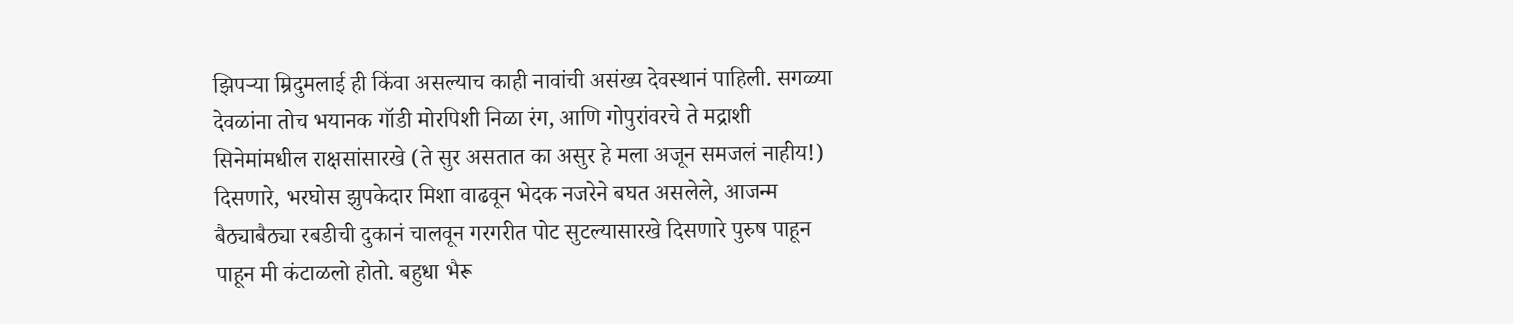झिपऱ्या म्रिदुमलाई ही किंवा असल्याच काही नावांची असंख्य देवस्थानं पाहिली. सगळ्या देवळांना तोच भयानक गॉडी मोरपिशी निळा रंग, आणि गोपुरांवरचे ते मद्राशी सिनेमांमधील राक्षसांसारखे (ते सुर असतात का असुर हे मला अजून समजलं नाहीय!) दिसणारे, भरघोस झुपकेदार मिशा वाढवून भेदक नजरेने बघत असलेले, आजन्म बैठ्याबैठ्या रबडीची दुकानं चालवून गरगरीत पोट सुटल्यासारखे दिसणारे पुरुष पाहून पाहून मी कंटाळलो होतो. बहुधा भैरू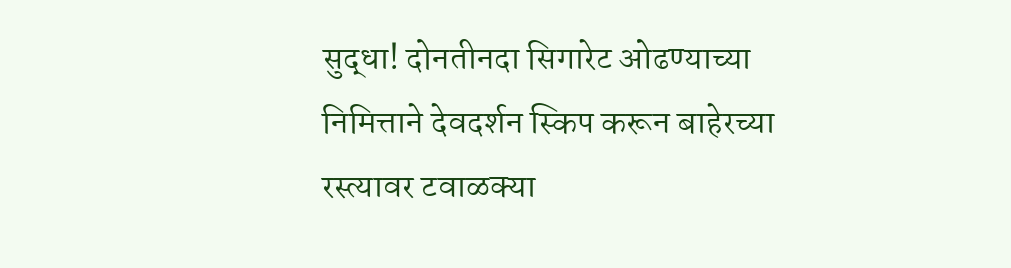सुद्धा! दोनतीनदा सिगारेट ओढण्याच्या निमित्ताने देवदर्शन स्किप करून बाहेरच्या रस्त्यावर टवाळक्या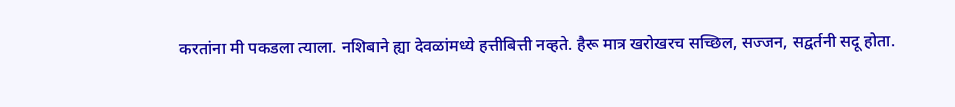करतांना मी पकडला त्याला. नशिबाने ह्या देवळांमध्ये हत्तीबित्ती नव्हते. हैरू मात्र खरोखरच सच्छिल, सज्जन, सद्वर्तनी सदू होता.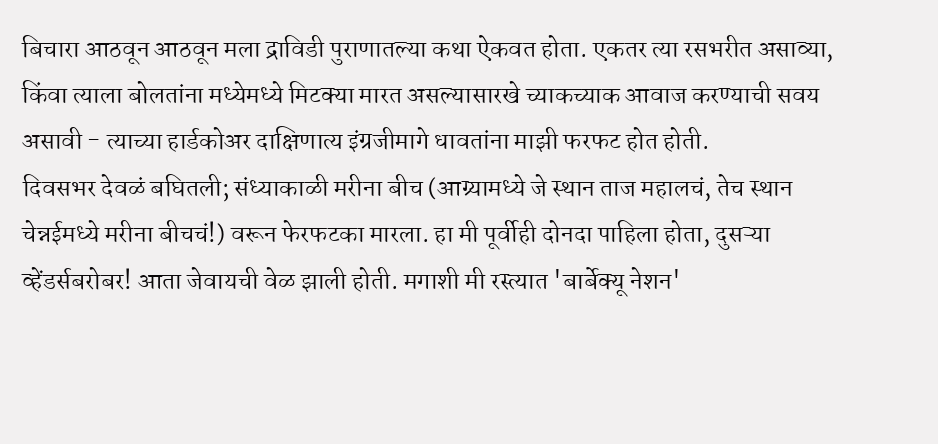बिचारा आठवून आठवून मला द्राविडी पुराणातल्या कथा ऐकवत होता. एकतर त्या रसभरीत असाव्या, किंवा त्याला बोलतांना मध्येमध्ये मिटक्या मारत असल्यासारखे च्याकच्याक आवाज करण्याची सवय असावी - त्याच्या हार्डकोअर दाक्षिणात्य इंग्रजीमागे धावतांना माझी फरफट होत होती.
दिवसभर देवळं बघितली; संध्याकाळी मरीना बीच (आग्र्यामध्ये जे स्थान ताज महालचं, तेच स्थान चेन्नईमध्ये मरीना बीचचं!) वरून फेरफटका मारला. हा मी पूर्वीही दोनदा पाहिला होता, दुसऱ्या व्हेंडर्सबरोबर! आता जेवायची वेळ झाली होती. मगाशी मी रस्त्यात 'बार्बेक्यू नेशन'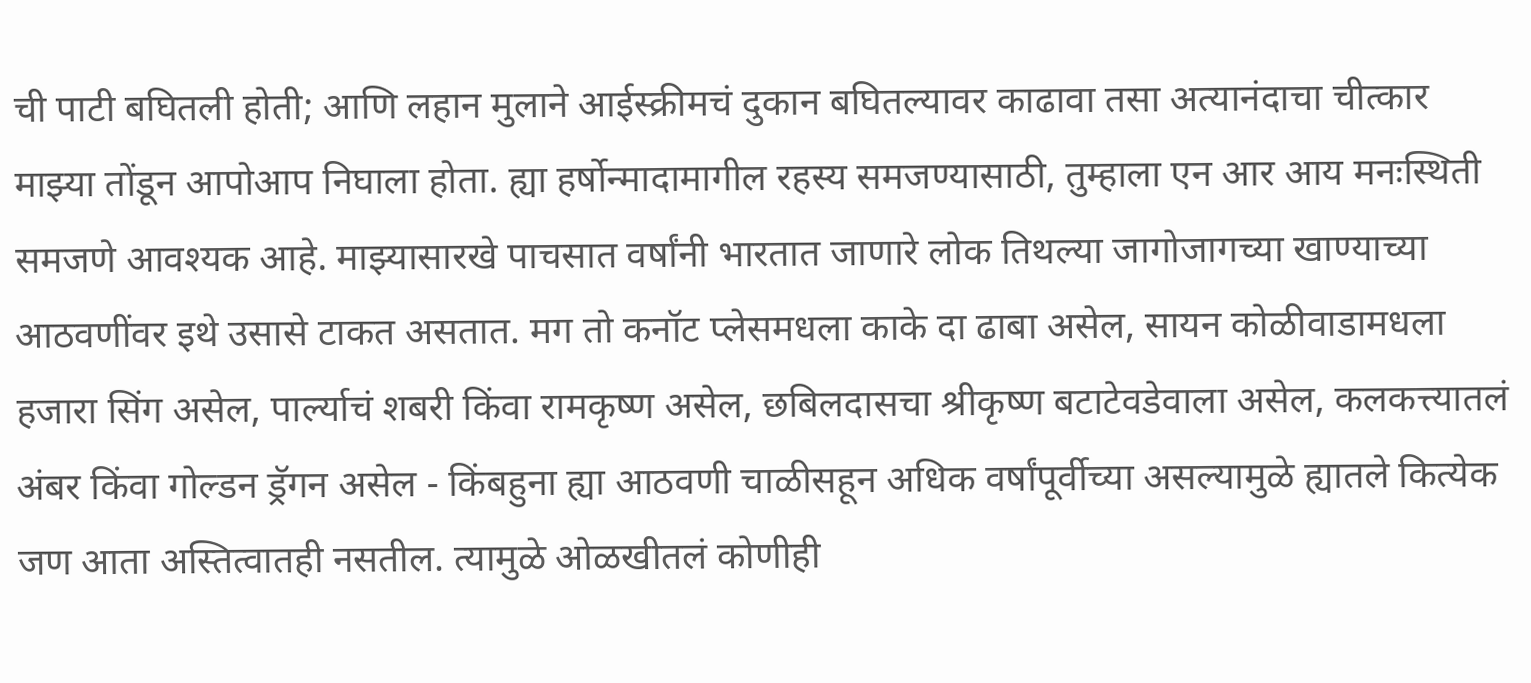ची पाटी बघितली होती; आणि लहान मुलाने आईस्क्रीमचं दुकान बघितल्यावर काढावा तसा अत्यानंदाचा चीत्कार माझ्या तोंडून आपोआप निघाला होता. ह्या हर्षोन्मादामागील रहस्य समजण्यासाठी, तुम्हाला एन आर आय मनःस्थिती समजणे आवश्यक आहे. माझ्यासारखे पाचसात वर्षांनी भारतात जाणारे लोक तिथल्या जागोजागच्या खाण्याच्या आठवणींवर इथे उसासे टाकत असतात. मग तो कनॉट प्लेसमधला काके दा ढाबा असेल, सायन कोळीवाडामधला हजारा सिंग असेल, पार्ल्याचं शबरी किंवा रामकृष्ण असेल, छबिलदासचा श्रीकृष्ण बटाटेवडेवाला असेल, कलकत्त्यातलं अंबर किंवा गोल्डन ड्रॅगन असेल - किंबहुना ह्या आठवणी चाळीसहून अधिक वर्षांपूर्वीच्या असल्यामुळे ह्यातले कित्येक जण आता अस्तित्वातही नसतील. त्यामुळे ओळखीतलं कोणीही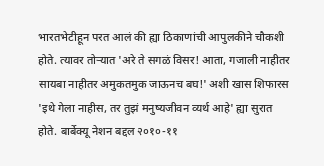भारतभेटीहून परत आलं की ह्या ठिकाणांची आपुलकीने चौकशी होते. त्यावर तोऱ्यात 'अरे ते सगळं विसर! आता, गजाली नाहीतर सायबा नाहीतर अमुकतमुक जाऊनच बघ!' अशी खास शिफारस 'इथे गेला नाहीस, तर तुझं मनुष्यजीवन व्यर्थ आहे' ह्या सुरात होते. बार्बेक्यू नेशन बद्दल २०१०-११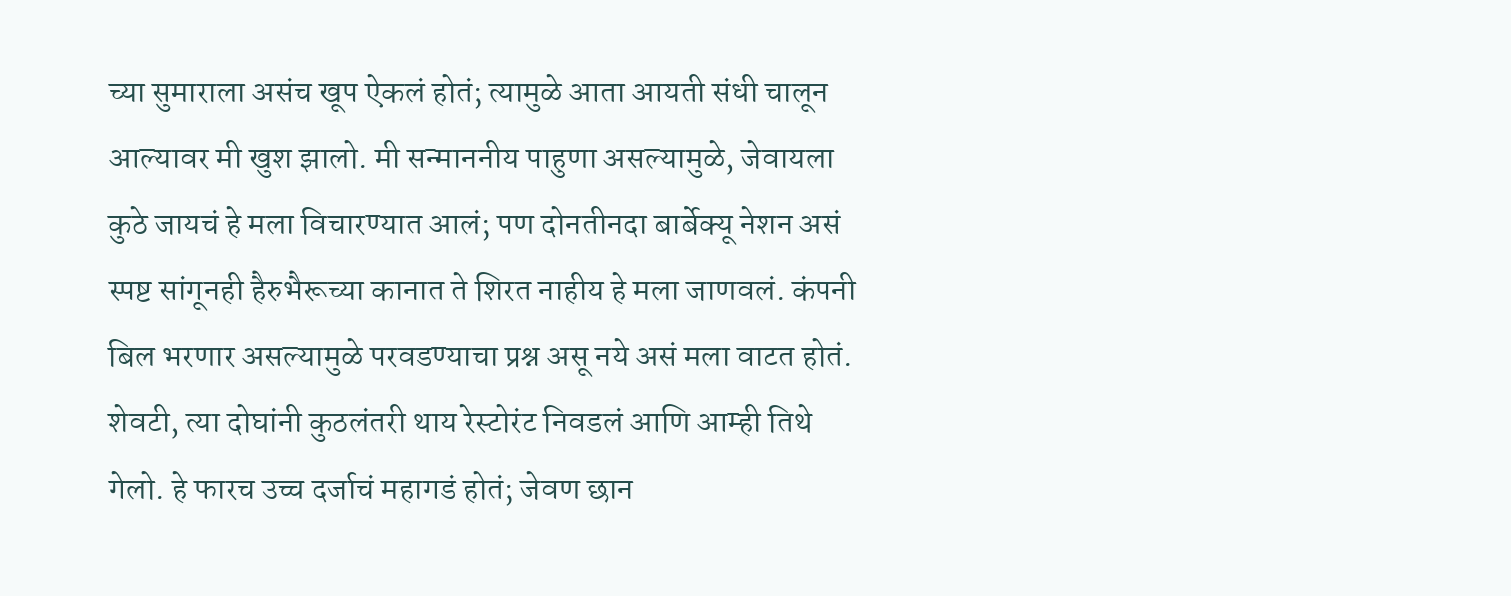च्या सुमाराला असंच खूप ऐकलं होतं; त्यामुळे आता आयती संधी चालून आल्यावर मी खुश झालो. मी सन्माननीय पाहुणा असल्यामुळे, जेवायला कुठे जायचं हे मला विचारण्यात आलं; पण दोनतीनदा बार्बेक्यू नेशन असं स्पष्ट सांगूनही हैरुभैरूच्या कानात ते शिरत नाहीय हे मला जाणवलं. कंपनी बिल भरणार असल्यामुळे परवडण्याचा प्रश्न असू नये असं मला वाटत होतं. शेवटी, त्या दोघांनी कुठलंतरी थाय रेस्टोरंट निवडलं आणि आम्ही तिथे गेलो. हे फारच उच्च दर्जाचं महागडं होतं; जेवण छान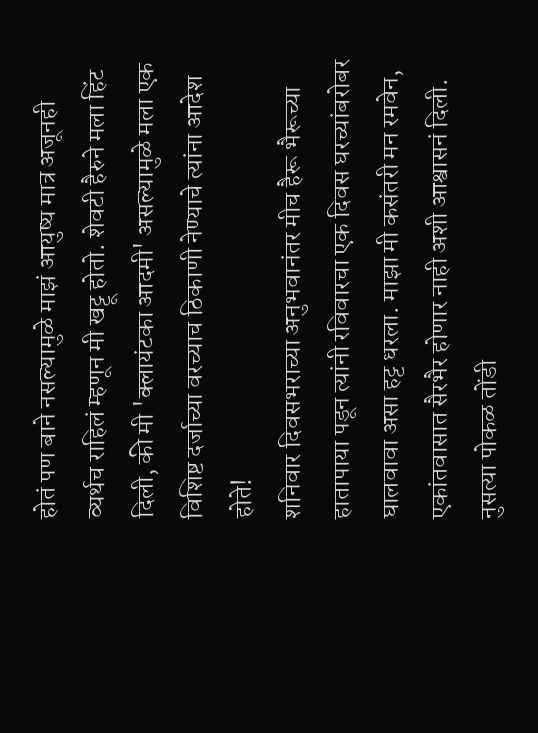होतं पण बाने नसल्यामुळे माझं आयुष्य मात्र अजूनही व्यर्थच राहिलं म्हणून मी खट्टू होतो. शेवटी हैरुने मला हिंट दिली, की मी 'क्लायंटका आदमी' असल्यामुळे मला एक विशिष्ट दर्जाच्या वरच्याच ठिकाणी नेण्याचे त्यांना आदेश होते!
शनिवार दिवसभराच्या अनुभवानंतर मीच हैरू भैरूच्या हातापाया पडून त्यांनी रविवारचा एक दिवस घरच्यांबरोबर घालवावा असा हट्ट धरला. माझा मी कसंतरी मन रमवेन, एकांतवासात सैरभैर होणार नाही अशी आश्वासनं दिली. नुसत्या पोकळ तोंडी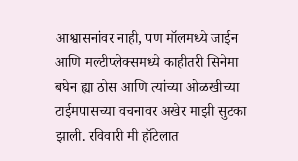आश्वासनांवर नाही, पण मॉलमध्ये जाईन आणि मल्टीप्लेक्समध्ये काहीतरी सिनेमा बघेन ह्या ठोस आणि त्यांच्या ओळखीच्या टाईमपासच्या वचनावर अखेर माझी सुटका झाली. रविवारी मी हॉटेलात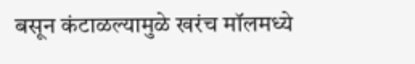बसून कंटाळल्यामुळे खरंच मॉलमध्ये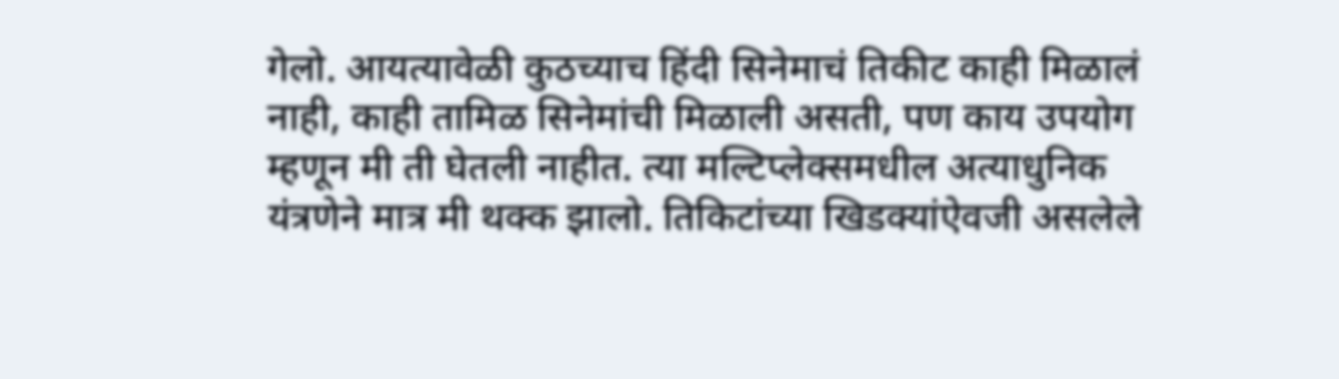गेलो. आयत्यावेळी कुठच्याच हिंदी सिनेमाचं तिकीट काही मिळालं नाही, काही तामिळ सिनेमांची मिळाली असती, पण काय उपयोग म्हणून मी ती घेतली नाहीत. त्या मल्टिप्लेक्समधील अत्याधुनिक यंत्रणेने मात्र मी थक्क झालो. तिकिटांच्या खिडक्यांऐवजी असलेले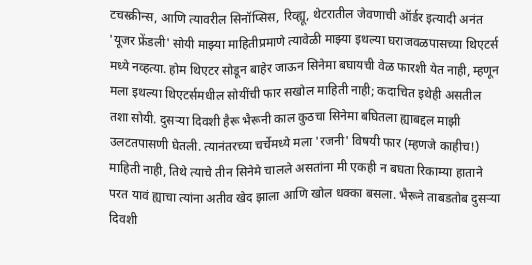टचस्क्रीन्स, आणि त्यावरील सिनॉप्सिस, रिव्ह्यू, थेटरातील जेवणाची ऑर्डर इत्यादी अनंत 'यूजर फ्रेंडली' सोयी माझ्या माहितीप्रमाणे त्यावेळी माझ्या इथल्या घराजवळपासच्या थिएटर्स मध्ये नव्हत्या. होम थिएटर सोडून बाहेर जाऊन सिनेमा बघायची वेळ फारशी येत नाही, म्हणून मला इथल्या थिएटर्समधील सोयींची फार सखोल माहिती नाही; कदाचित इथेही असतील तशा सोयी. दुसऱ्या दिवशी हैरू भैरूनी काल कुठचा सिनेमा बघितला ह्याबद्दल माझी उलटतपासणी घेतली. त्यानंतरच्या चर्चेमध्ये मला 'रजनी' विषयी फार (म्हणजे काहीच!) माहिती नाही, तिथे त्याचे तीन सिनेमे चालले असतांना मी एकही न बघता रिकाम्या हाताने परत यावं ह्याचा त्यांना अतीव खेद झाला आणि खोल धक्का बसला. भैरूने ताबडतोब दुसऱ्या दिवशी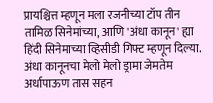प्रायश्चित्त म्हणून मला रजनीच्या टॉप तीन तामिळ सिनेमांच्या, आणि 'अंधा कानून' ह्या हिंदी सिनेमाच्या व्हिसीडी गिफ्ट म्हणून दिल्या. अंधा कानूनचा मेलो मेलो ड्रामा जेमतेम अर्धापाऊण तास सहन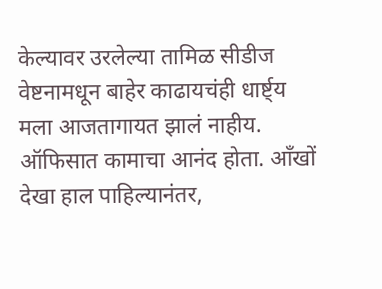केल्यावर उरलेल्या तामिळ सीडीज वेष्टनामधून बाहेर काढायचंही धार्ष्ट्य मला आजतागायत झालं नाहीय.
ऑफिसात कामाचा आनंद होता. आँखों देखा हाल पाहिल्यानंतर,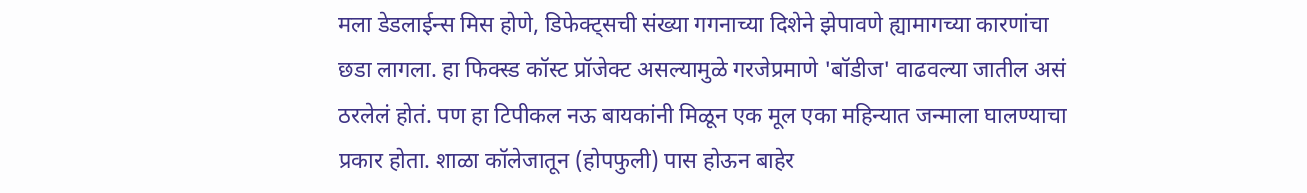मला डेडलाईन्स मिस होणे, डिफेक्ट्सची संख्या गगनाच्या दिशेने झेपावणे ह्यामागच्या कारणांचा छडा लागला. हा फिक्स्ड कॉस्ट प्रॉजेक्ट असल्यामुळे गरजेप्रमाणे 'बॉडीज' वाढवल्या जातील असं ठरलेलं होतं. पण हा टिपीकल नऊ बायकांनी मिळून एक मूल एका महिन्यात जन्माला घालण्याचा प्रकार होता. शाळा कॉलेजातून (होपफुली) पास होऊन बाहेर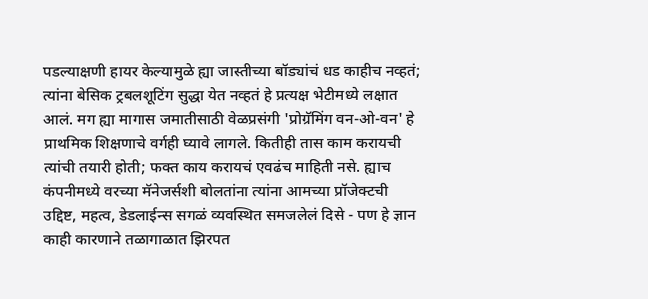पडल्याक्षणी हायर केल्यामुळे ह्या जास्तीच्या बॉड्यांचं धड काहीच नव्हतं; त्यांना बेसिक ट्रबलशूटिंग सुद्धा येत नव्हतं हे प्रत्यक्ष भेटीमध्ये लक्षात आलं. मग ह्या मागास जमातीसाठी वेळप्रसंगी 'प्रोग्रॅमिंग वन-ओ-वन' हे प्राथमिक शिक्षणाचे वर्गही घ्यावे लागले. कितीही तास काम करायची त्यांची तयारी होती; फक्त काय करायचं एवढंच माहिती नसे. ह्याच कंपनीमध्ये वरच्या मॅनेजर्सशी बोलतांना त्यांना आमच्या प्रॉजेक्टची उद्दिष्ट, महत्व, डेडलाईन्स सगळं व्यवस्थित समजलेलं दिसे - पण हे ज्ञान काही कारणाने तळागाळात झिरपत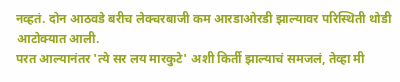नव्हतं. दोन आठवडे बरीच लेक्चरबाजी कम आरडाओरडी झाल्यावर परिस्थिती थोडी आटोक्यात आली.
परत आल्यानंतर 'त्ये सर लय मारकुटे' अशी किर्ती झाल्याचं समजलं, तेव्हा मी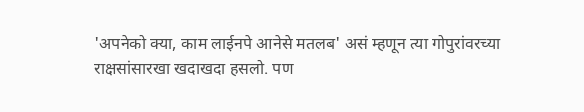'अपनेको क्या, काम लाईनपे आनेसे मतलब' असं म्हणून त्या गोपुरांवरच्या राक्षसांसारखा खदाखदा हसलो. पण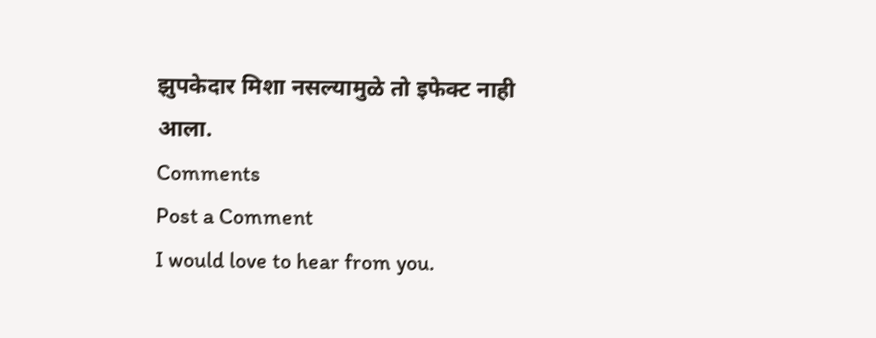झुपकेदार मिशा नसल्यामुळे तो इफेक्ट नाही आला.
Comments
Post a Comment
I would love to hear from you.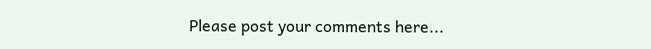Please post your comments here...